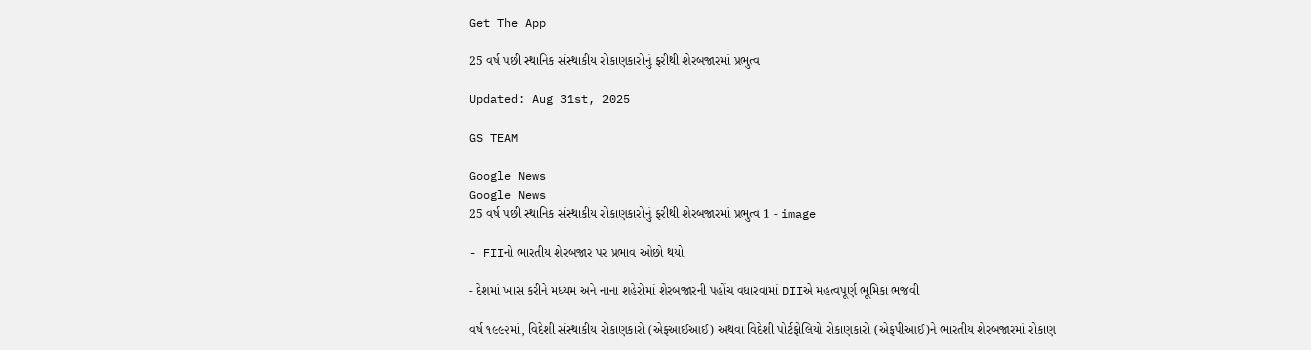Get The App

25 વર્ષ પછી સ્થાનિક સંસ્થાકીય રોકાણકારોનું ફરીથી શેરબજારમાં પ્રભુત્વ

Updated: Aug 31st, 2025

GS TEAM

Google News
Google News
25 વર્ષ પછી સ્થાનિક સંસ્થાકીય રોકાણકારોનું ફરીથી શેરબજારમાં પ્રભુત્વ 1 - image

- FIIનો ભારતીય શેરબજાર પર પ્રભાવ ઓછો થયો

- દેશમાં ખાસ કરીને મધ્યમ અને નાના શહેરોમાં શેરબજારની પહોંચ વધારવામાં DIIએ મહત્વપૂર્ણ ભૂમિકા ભજવી

વર્ષ ૧૯૯૨માં, વિદેશી સંસ્થાકીય રોકાણકારો (એફઆઈઆઈ) અથવા વિદેશી પોર્ટફોલિયો રોકાણકારો (એફપીઆઈ)ને ભારતીય શેરબજારમાં રોકાણ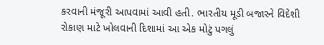કરવાની મંજૂરી આપવામાં આવી હતી. ભારતીય મૂડી બજારને વિદેશી રોકાણ માટે ખોલવાની દિશામાં આ એક મોટું પગલું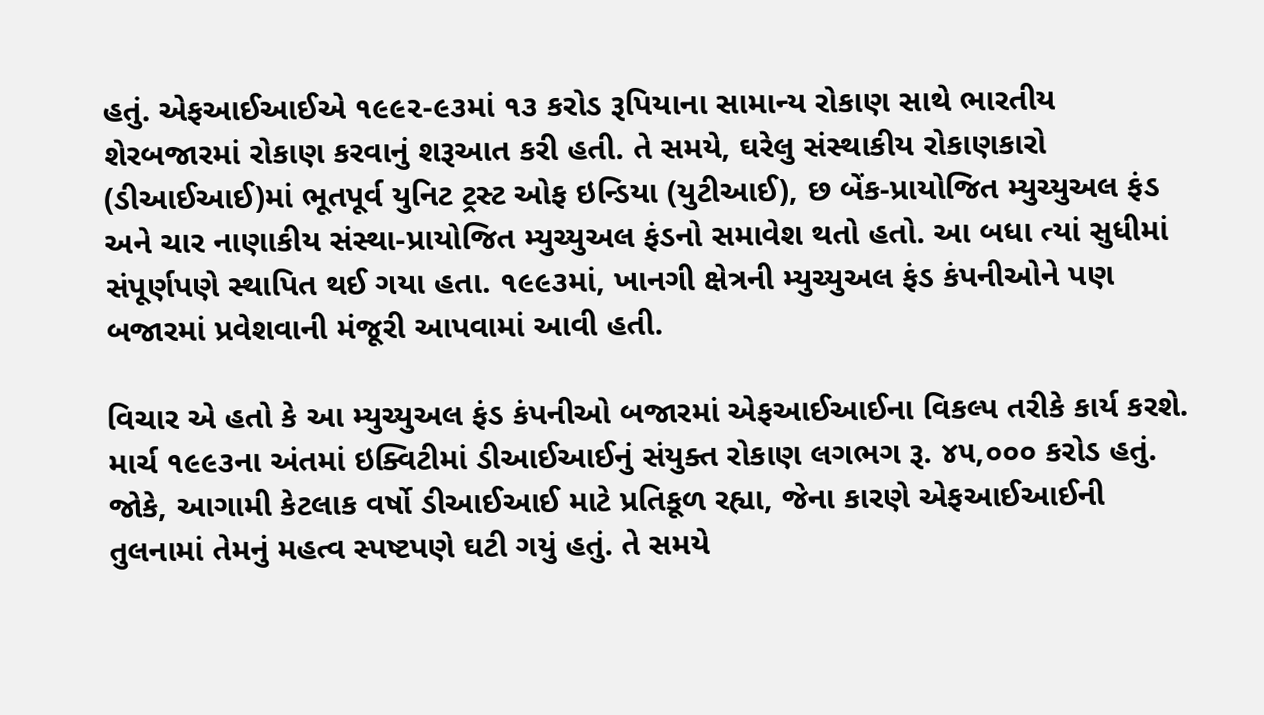હતું. એફઆઈઆઈએ ૧૯૯૨-૯૩માં ૧૩ કરોડ રૂપિયાના સામાન્ય રોકાણ સાથે ભારતીય શેરબજારમાં રોકાણ કરવાનું શરૂઆત કરી હતી. તે સમયે, ઘરેલુ સંસ્થાકીય રોકાણકારો (ડીઆઈઆઈ)માં ભૂતપૂર્વ યુનિટ ટ્રસ્ટ ઓફ ઇન્ડિયા (યુટીઆઈ), છ બેંક-પ્રાયોજિત મ્યુચ્યુઅલ ફંડ અને ચાર નાણાકીય સંસ્થા-પ્રાયોજિત મ્યુચ્યુઅલ ફંડનો સમાવેશ થતો હતો. આ બધા ત્યાં સુધીમાં સંપૂર્ણપણે સ્થાપિત થઈ ગયા હતા. ૧૯૯૩માં, ખાનગી ક્ષેત્રની મ્યુચ્યુઅલ ફંડ કંપનીઓને પણ બજારમાં પ્રવેશવાની મંજૂરી આપવામાં આવી હતી.

વિચાર એ હતો કે આ મ્યુચ્યુઅલ ફંડ કંપનીઓ બજારમાં એફઆઈઆઈના વિકલ્પ તરીકે કાર્ય કરશે. માર્ચ ૧૯૯૩ના અંતમાં ઇક્વિટીમાં ડીઆઈઆઈનું સંયુક્ત રોકાણ લગભગ રૂ. ૪૫,૦૦૦ કરોડ હતું. જોકે, આગામી કેટલાક વર્ષો ડીઆઈઆઈ માટે પ્રતિકૂળ રહ્યા, જેના કારણે એફઆઈઆઈની તુલનામાં તેમનું મહત્વ સ્પષ્ટપણે ઘટી ગયું હતું. તે સમયે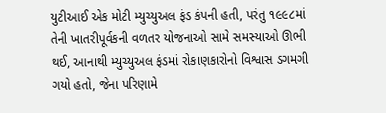યુટીઆઈ એક મોટી મ્યુચ્યુઅલ ફંડ કંપની હતી, પરંતુ ૧૯૯૮માં તેની ખાતરીપૂર્વકની વળતર યોજનાઓ સામે સમસ્યાઓ ઊભી થઈ, આનાથી મ્યુચ્યુઅલ ફંડમાં રોકાણકારોનો વિશ્વાસ ડગમગી ગયો હતો, જેના પરિણામે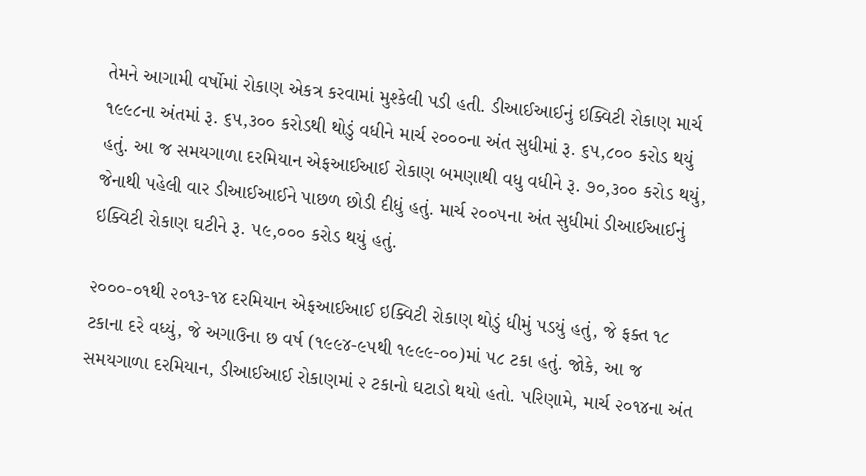તેમને આગામી વર્ષોમાં રોકાણ એકત્ર કરવામાં મુશ્કેલી પડી હતી. ડીઆઈઆઈનું ઇક્વિટી રોકાણ માર્ચ ૧૯૯૮ના અંતમાં રૂ. ૬૫,૩૦૦ કરોડથી થોડું વધીને માર્ચ ૨૦૦૦ના અંત સુધીમાં રૂ. ૬૫,૮૦૦ કરોડ થયું હતું. આ જ સમયગાળા દરમિયાન એફઆઈઆઈ રોકાણ બમણાથી વધુ વધીને રૂ. ૭૦,૩૦૦ કરોડ થયું, જેનાથી પહેલી વાર ડીઆઈઆઈને પાછળ છોડી દીધું હતું. માર્ચ ૨૦૦૫ના અંત સુધીમાં ડીઆઈઆઈનું ઇક્વિટી રોકાણ ઘટીને રૂ. ૫૯,૦૦૦ કરોડ થયું હતું.

૨૦૦૦-૦૧થી ૨૦૧૩-૧૪ દરમિયાન એફઆઈઆઈ ઇક્વિટી રોકાણ થોડું ધીમું પડયું હતું, જે ફક્ત ૧૮ ટકાના દરે વધ્યું, જે અગાઉના છ વર્ષ (૧૯૯૪-૯૫થી ૧૯૯૯-૦૦)માં ૫૮ ટકા હતું. જોકે, આ જ સમયગાળા દરમિયાન, ડીઆઈઆઈ રોકાણમાં ૨ ટકાનો ઘટાડો થયો હતો. પરિણામે, માર્ચ ૨૦૧૪ના અંત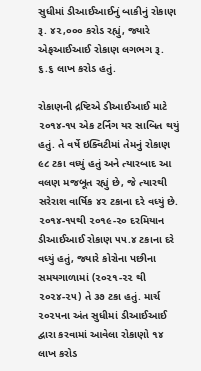સુધીમાં ડીઆઈઆઈનું બાકીનું રોકાણ રૂ. ૪૨,૦૦૦ કરોડ રહ્યું, જ્યારે એફઆઈઆઈ રોકાણ લગભગ રૂ. ૬.૬ લાખ કરોડ હતું.

રોકાણની દ્રષ્ટિએ ડીઆઈઆઈ માટે ૨૦૧૪-૧૫ એક ટર્નિંગ યર સાબિત થયું હતું. તે વર્ષે ઇક્વિટીમાં તેમનું રોકાણ ૯૮ ટકા વધ્યું હતું અને ત્યારબાદ આ વલણ મજબૂત રહ્યું છે, જે ત્યારથી સરેરાશ વાર્ષિક ૪૨ ટકાના દરે વધ્યું છે. ૨૦૧૪-૧૫થી ૨૦૧૯-૨૦ દરમિયાન ડીઆઈઆઈ રોકાણ ૫૫.૪ ટકાના દરે વધ્યું હતું, જ્યારે કોરોના પછીના સમયગાળામાં (૨૦૨૧-૨૨ થી ૨૦૨૪-૨૫) તે ૩૭ ટકા હતું. માર્ચ ૨૦૨૫ના અંત સુધીમાં ડીઆઈઆઈ દ્વારા કરવામાં આવેલા રોકાણો ૧૪ લાખ કરોડ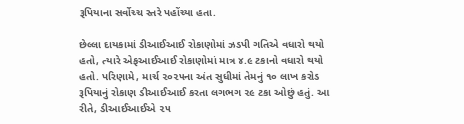રૂપિયાના સર્વોચ્ચ સ્તરે પહોંચ્યા હતા.

છેલ્લા દાયકામાં ડીઆઈઆઈ રોકાણોમાં ઝડપી ગતિએ વધારો થયો હતો, ત્યારે એફઆઈઆઈ રોકાણોમાં માત્ર ૪.૯ ટકાનો વધારો થયો હતો. પરિણામે, માર્ચ ૨૦૨૫ના અંત સુધીમાં તેમનું ૧૦ લાખ કરોડ રૂપિયાનું રોકાણ ડીઆઈઆઈ કરતા લગભગ ૨૯ ટકા ઓછું હતું. આ રીતે, ડીઆઈઆઈએ ૨૫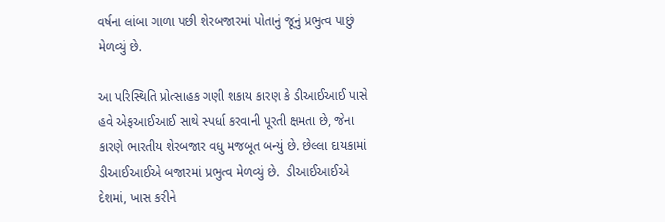વર્ષના લાંબા ગાળા પછી શેરબજારમાં પોતાનું જૂનું પ્રભુત્વ પાછું મેળવ્યું છે.

આ પરિસ્થિતિ પ્રોત્સાહક ગણી શકાય કારણ કે ડીઆઈઆઈ પાસે હવે એફઆઈઆઈ સાથે સ્પર્ધા કરવાની પૂરતી ક્ષમતા છે, જેના કારણે ભારતીય શેરબજાર વધુ મજબૂત બન્યું છે. છેલ્લા દાયકામાં ડીઆઈઆઈએ બજારમાં પ્રભુત્વ મેળવ્યું છે.  ડીઆઈઆઈએ દેશમાં, ખાસ કરીને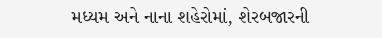મધ્યમ અને નાના શહેરોમાં, શેરબજારની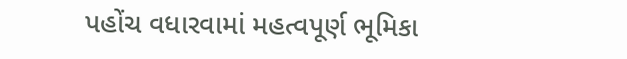પહોંચ વધારવામાં મહત્વપૂર્ણ ભૂમિકા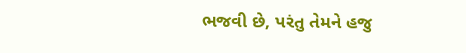ભજવી છે, પરંતુ તેમને હજુ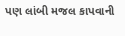પણ લાંબી મજલ કાપવાની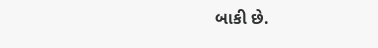બાકી છે.